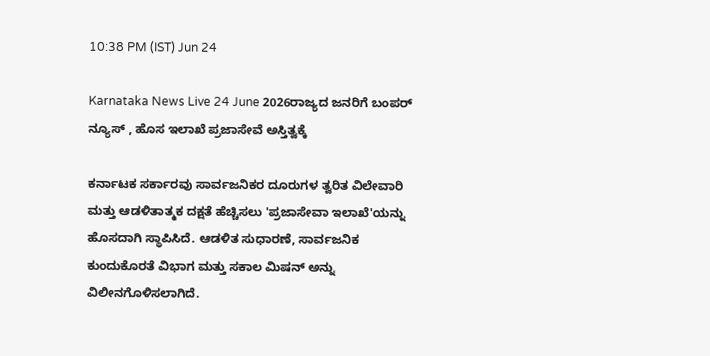10:38 PM (IST) Jun 24

Karnataka News Live 24 June 2026ರಾಜ್ಯದ ಜನರಿಗೆ ಬಂಪರ್ ನ್ಯೂಸ್ , ಹೊಸ ಇಲಾಖೆ ಪ್ರಜಾಸೇವೆ ಅಸ್ತಿತ್ವಕ್ಕೆ

ಕರ್ನಾಟಕ ಸರ್ಕಾರವು ಸಾರ್ವಜನಿಕರ ದೂರುಗಳ ತ್ವರಿತ ವಿಲೇವಾರಿ ಮತ್ತು ಆಡಳಿತಾತ್ಮಕ ದಕ್ಷತೆ ಹೆಚ್ಚಿಸಲು 'ಪ್ರಜಾಸೇವಾ ಇಲಾಖೆ'ಯನ್ನು ಹೊಸದಾಗಿ ಸ್ಥಾಪಿಸಿದೆ. ಆಡಳಿತ ಸುಧಾರಣೆ, ಸಾರ್ವಜನಿಕ ಕುಂದುಕೊರತೆ ವಿಭಾಗ ಮತ್ತು ಸಕಾಲ ಮಿಷನ್ ಅನ್ನು ವಿಲೀನಗೊಳಿಸಲಾಗಿದೆ.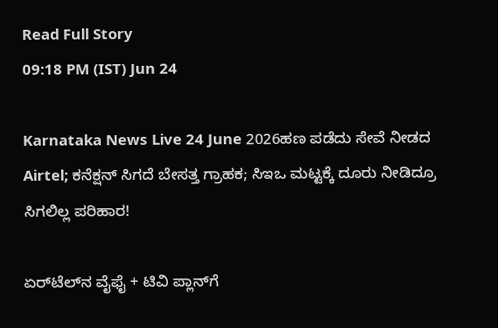Read Full Story
09:18 PM (IST) Jun 24

Karnataka News Live 24 June 2026ಹಣ ಪಡೆದು ಸೇವೆ ನೀಡದ Airtel; ಕನೆಕ್ಷನ್ ಸಿಗದೆ ಬೇಸತ್ತ ಗ್ರಾಹಕ; ಸಿಇಒ ಮಟ್ಟಕ್ಕೆ ದೂರು ನೀಡಿದ್ರೂ ಸಿಗಲಿಲ್ಲ ಪರಿಹಾರ!

ಏರ್‌ಟೆಲ್‌ನ ವೈಫೈ + ಟಿವಿ ಪ್ಲಾನ್‌ಗೆ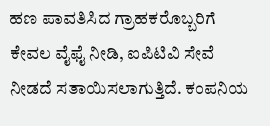ಹಣ ಪಾವತಿಸಿದ ಗ್ರಾಹಕರೊಬ್ಬರಿಗೆ ಕೇವಲ ವೈಫೈ ನೀಡಿ, ಐಪಿಟಿವಿ ಸೇವೆ ನೀಡದೆ ಸತಾಯಿಸಲಾಗುತ್ತಿದೆ. ಕಂಪನಿಯ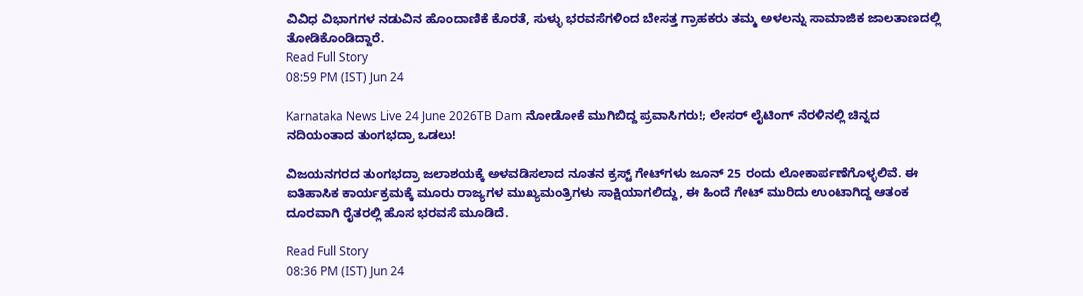ವಿವಿಧ ವಿಭಾಗಗಳ ನಡುವಿನ ಹೊಂದಾಣಿಕೆ ಕೊರತೆ, ಸುಳ್ಳು ಭರವಸೆಗಳಿಂದ ಬೇಸತ್ತ ಗ್ರಾಹಕರು ತಮ್ಮ ಅಳಲನ್ನು ಸಾಮಾಜಿಕ ಜಾಲತಾಣದಲ್ಲಿ ತೋಡಿಕೊಂಡಿದ್ದಾರೆ.
Read Full Story
08:59 PM (IST) Jun 24

Karnataka News Live 24 June 2026TB Dam ನೋಡೋಕೆ ಮುಗಿಬಿದ್ದ ಪ್ರವಾಸಿಗರು!; ಲೇಸರ್ ಲೈಟಿಂಗ್ ನೆರಳಿನಲ್ಲಿ ಚಿನ್ನದ ನದಿಯಂತಾದ ತುಂಗಭದ್ರಾ ಒಡಲು!

ವಿಜಯನಗರದ ತುಂಗಭದ್ರಾ ಜಲಾಶಯಕ್ಕೆ ಅಳವಡಿಸಲಾದ ನೂತನ ಕ್ರಸ್ಟ್ ಗೇಟ್‌ಗಳು ಜೂನ್ 25 ರಂದು ಲೋಕಾರ್ಪಣೆಗೊಳ್ಳಲಿವೆ. ಈ ಐತಿಹಾಸಿಕ ಕಾರ್ಯಕ್ರಮಕ್ಕೆ ಮೂರು ರಾಜ್ಯಗಳ ಮುಖ್ಯಮಂತ್ರಿಗಳು ಸಾಕ್ಷಿಯಾಗಲಿದ್ದು, ಈ ಹಿಂದೆ ಗೇಟ್ ಮುರಿದು ಉಂಟಾಗಿದ್ದ ಆತಂಕ ದೂರವಾಗಿ ರೈತರಲ್ಲಿ ಹೊಸ ಭರವಸೆ ಮೂಡಿದೆ.

Read Full Story
08:36 PM (IST) Jun 24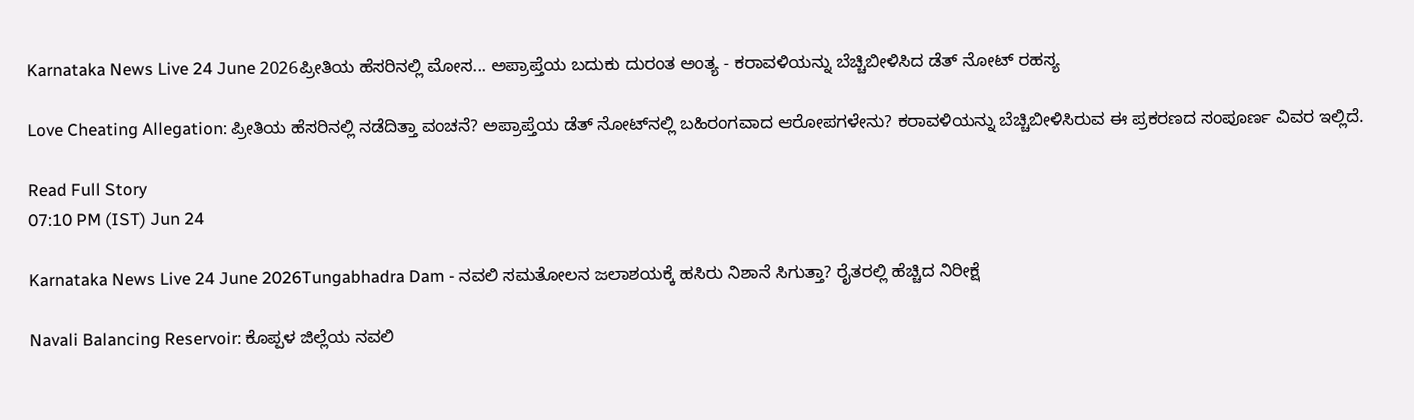Karnataka News Live 24 June 2026ಪ್ರೀತಿಯ ಹೆಸರಿನಲ್ಲಿ ಮೋಸ... ಅಪ್ರಾಪ್ತೆಯ ಬದುಕು ದುರಂತ ಅಂತ್ಯ - ಕರಾವಳಿಯನ್ನು ಬೆಚ್ಚಿಬೀಳಿಸಿದ ಡೆತ್ ನೋಟ್ ರಹಸ್ಯ

Love Cheating Allegation: ಪ್ರೀತಿಯ ಹೆಸರಿನಲ್ಲಿ ನಡೆದಿತ್ತಾ ವಂಚನೆ? ಅಪ್ರಾಪ್ತೆಯ ಡೆತ್ ನೋಟ್‌ನಲ್ಲಿ ಬಹಿರಂಗವಾದ ಆರೋಪಗಳೇನು? ಕರಾವಳಿಯನ್ನು ಬೆಚ್ಚಿಬೀಳಿಸಿರುವ ಈ ಪ್ರಕರಣದ ಸಂಪೂರ್ಣ ವಿವರ ಇಲ್ಲಿದೆ.

Read Full Story
07:10 PM (IST) Jun 24

Karnataka News Live 24 June 2026Tungabhadra Dam - ನವಲಿ ಸಮತೋಲನ ಜಲಾಶಯಕ್ಕೆ ಹಸಿರು ನಿಶಾನೆ ಸಿಗುತ್ತಾ? ರೈತರಲ್ಲಿ ಹೆಚ್ಚಿದ ನಿರೀಕ್ಷೆ

Navali Balancing Reservoir: ಕೊಪ್ಪಳ ಜಿಲ್ಲೆಯ ನವಲಿ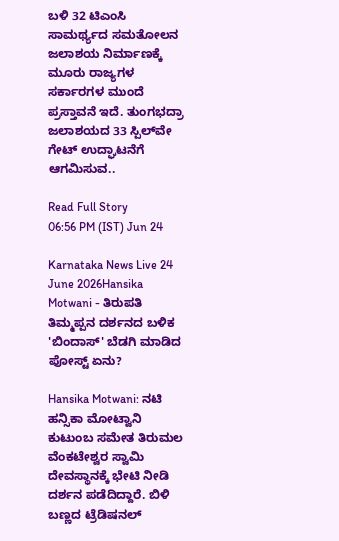ಬಳಿ 32 ಟಿಎಂಸಿ ಸಾಮರ್ಥ್ಯದ ಸಮತೋಲನ ಜಲಾಶಯ ನಿರ್ಮಾಣಕ್ಕೆ ಮೂರು ರಾಜ್ಯಗಳ ಸರ್ಕಾರಗಳ ಮುಂದೆ ಪ್ರಸ್ತಾವನೆ ಇದೆ. ತುಂಗಭದ್ರಾ ಜಲಾಶಯದ 33 ಸ್ಪಿಲ್‌ವೇ ಗೇಟ್ ಉದ್ಘಾಟನೆಗೆ ಆಗಮಿಸುವ..

Read Full Story
06:56 PM (IST) Jun 24

Karnataka News Live 24 June 2026Hansika Motwani - ತಿರುಪತಿ ತಿಮ್ಮಪ್ಪನ ದರ್ಶನದ ಬಳಿಕ 'ಬಿಂದಾಸ್' ಬೆಡಗಿ ಮಾಡಿದ ಪೋಸ್ಟ್ ಏನು?

Hansika Motwani: ನಟಿ ಹನ್ಸಿಕಾ ಮೋಟ್ವಾನಿ ಕುಟುಂಬ ಸಮೇತ ತಿರುಮಲ ವೆಂಕಟೇಶ್ವರ ಸ್ವಾಮಿ ದೇವಸ್ಥಾನಕ್ಕೆ ಭೇಟಿ ನೀಡಿ ದರ್ಶನ ಪಡೆದಿದ್ದಾರೆ. ಬಿಳಿ ಬಣ್ಣದ ಟ್ರೆಡಿಷನಲ್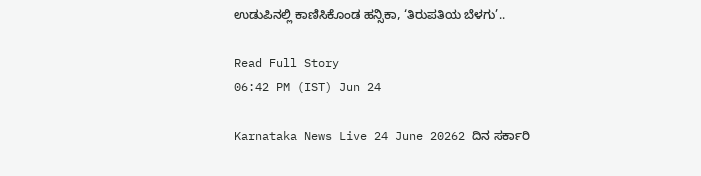ಉಡುಪಿನಲ್ಲಿ ಕಾಣಿಸಿಕೊಂಡ ಹನ್ಸಿಕಾ, ‘ತಿರುಪತಿಯ ಬೆಳಗು’..

Read Full Story
06:42 PM (IST) Jun 24

Karnataka News Live 24 June 20262 ದಿನ ಸರ್ಕಾರಿ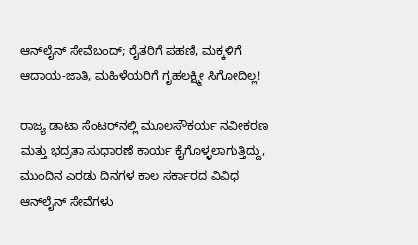ಆನ್‌ಲೈನ್ ಸೇವೆಬಂದ್; ರೈತರಿಗೆ ಪಹಣಿ, ಮಕ್ಕಳಿಗೆ ಆದಾಯ-ಜಾತಿ, ಮಹಿಳೆಯರಿಗೆ ಗೃಹಲಕ್ಷ್ಮೀ ಸಿಗೋದಿಲ್ಲ!

ರಾಜ್ಯ ಡಾಟಾ ಸೆಂಟರ್‌ನಲ್ಲಿ ಮೂಲಸೌಕರ್ಯ ನವೀಕರಣ ಮತ್ತು ಭದ್ರತಾ ಸುಧಾರಣೆ ಕಾರ್ಯ ಕೈಗೊಳ್ಳಲಾಗುತ್ತಿದ್ದು, ಮುಂದಿನ ಎರಡು ದಿನಗಳ ಕಾಲ ಸರ್ಕಾರದ ವಿವಿಧ ಆನ್‌ಲೈನ್ ಸೇವೆಗಳು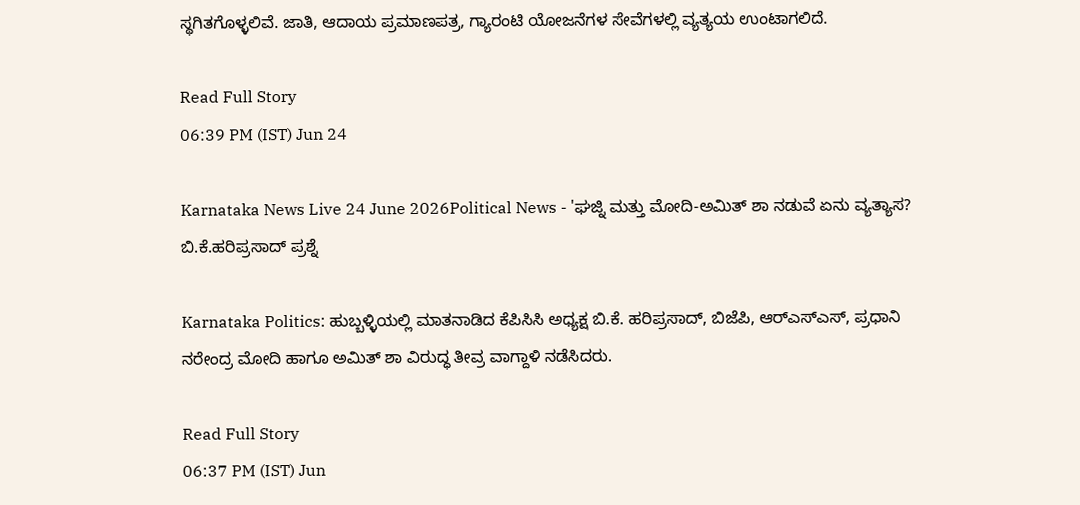ಸ್ಥಗಿತಗೊಳ್ಳಲಿವೆ. ಜಾತಿ, ಆದಾಯ ಪ್ರಮಾಣಪತ್ರ, ಗ್ಯಾರಂಟಿ ಯೋಜನೆಗಳ ಸೇವೆಗಳಲ್ಲಿ ವ್ಯತ್ಯಯ ಉಂಟಾಗಲಿದೆ.

Read Full Story
06:39 PM (IST) Jun 24

Karnataka News Live 24 June 2026Political News - 'ಘಜ್ನಿ ಮತ್ತು ಮೋದಿ-ಅಮಿತ್ ಶಾ ನಡುವೆ ಏನು ವ್ಯತ್ಯಾಸ? ಬಿ.ಕೆ.ಹರಿಪ್ರಸಾದ್ ಪ್ರಶ್ನೆ

Karnataka Politics: ಹುಬ್ಬಳ್ಳಿಯಲ್ಲಿ ಮಾತನಾಡಿದ ಕೆಪಿಸಿಸಿ ಅಧ್ಯಕ್ಷ ಬಿ.ಕೆ. ಹರಿಪ್ರಸಾದ್, ಬಿಜೆಪಿ, ಆರ್‌ಎಸ್‌ಎಸ್, ಪ್ರಧಾನಿ ನರೇಂದ್ರ ಮೋದಿ ಹಾಗೂ ಅಮಿತ್ ಶಾ ವಿರುದ್ಧ ತೀವ್ರ ವಾಗ್ದಾಳಿ ನಡೆಸಿದರು.

Read Full Story
06:37 PM (IST) Jun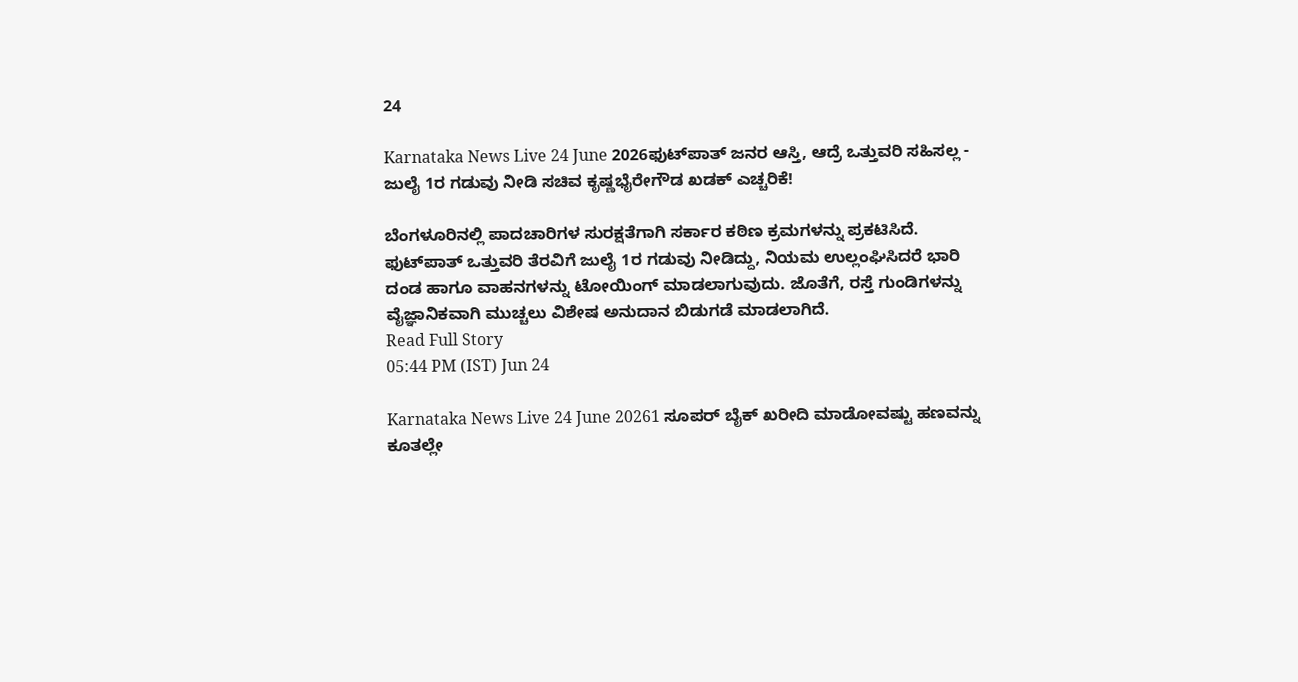24

Karnataka News Live 24 June 2026ಫುಟ್‌ಪಾತ್ ಜನರ ಆಸ್ತಿ, ಆದ್ರೆ ಒತ್ತುವರಿ ಸಹಿಸಲ್ಲ - ಜುಲೈ 1ರ ಗಡುವು ನೀಡಿ ಸಚಿವ ಕೃಷ್ಣಭೈರೇಗೌಡ ಖಡಕ್ ಎಚ್ಚರಿಕೆ!

ಬೆಂಗಳೂರಿನಲ್ಲಿ ಪಾದಚಾರಿಗಳ ಸುರಕ್ಷತೆಗಾಗಿ ಸರ್ಕಾರ ಕಠಿಣ ಕ್ರಮಗಳನ್ನು ಪ್ರಕಟಿಸಿದೆ. ಫುಟ್‌ಪಾತ್ ಒತ್ತುವರಿ ತೆರವಿಗೆ ಜುಲೈ 1ರ ಗಡುವು ನೀಡಿದ್ದು, ನಿಯಮ ಉಲ್ಲಂಘಿಸಿದರೆ ಭಾರಿ ದಂಡ ಹಾಗೂ ವಾಹನಗಳನ್ನು ಟೋಯಿಂಗ್ ಮಾಡಲಾಗುವುದು. ಜೊತೆಗೆ, ರಸ್ತೆ ಗುಂಡಿಗಳನ್ನು ವೈಜ್ಞಾನಿಕವಾಗಿ ಮುಚ್ಚಲು ವಿಶೇಷ ಅನುದಾನ ಬಿಡುಗಡೆ ಮಾಡಲಾಗಿದೆ.
Read Full Story
05:44 PM (IST) Jun 24

Karnataka News Live 24 June 20261 ಸೂಪರ್‌ ಬೈಕ್‌ ಖರೀದಿ ಮಾಡೋವಷ್ಟು ಹಣವನ್ನು ಕೂತಲ್ಲೇ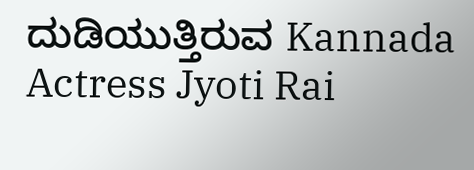ದುಡಿಯುತ್ತಿರುವ Kannada Actress Jyoti Rai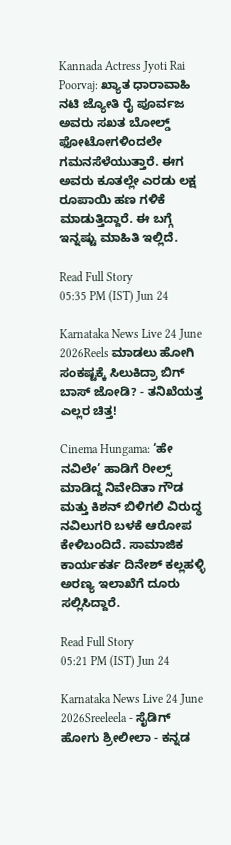Kannada Actress Jyoti Rai Poorvaj: ಖ್ಯಾತ ಧಾರಾವಾಹಿ ನಟಿ ಜ್ಯೋತಿ ರೈ ಪೂರ್ವಜ ಅವರು ಸಖತ ಬೋಲ್ಡ್‌ ಫೋಟೋಗಳಿಂದಲೇ ಗಮನಸೆಳೆಯುತ್ತಾರೆ. ಈಗ ಅವರು ಕೂತಲ್ಲೇ ಎರಡು ಲಕ್ಷ ರೂಪಾಯಿ ಹಣ ಗಳಿಕೆ ಮಾಡುತ್ತಿದ್ದಾರೆ. ಈ ಬಗ್ಗೆ ಇನ್ನಷ್ಟು ಮಾಹಿತಿ ಇಲ್ಲಿದೆ.

Read Full Story
05:35 PM (IST) Jun 24

Karnataka News Live 24 June 2026Reels ಮಾಡಲು ಹೋಗಿ ಸಂಕಷ್ಟಕ್ಕೆ ಸಿಲುಕಿದ್ರಾ ಬಿಗ್ ಬಾಸ್ ಜೋಡಿ? - ತನಿಖೆಯತ್ತ ಎಲ್ಲರ ಚಿತ್ತ!

Cinema Hungama: ‘ಹೇ ನವಿಲೇ’ ಹಾಡಿಗೆ ರೀಲ್ಸ್ ಮಾಡಿದ್ದ ನಿವೇದಿತಾ ಗೌಡ ಮತ್ತು ಕಿಶನ್ ಬಿಳಿಗಲಿ ವಿರುದ್ಧ ನವಿಲುಗರಿ ಬಳಕೆ ಆರೋಪ ಕೇಳಿಬಂದಿದೆ. ಸಾಮಾಜಿಕ ಕಾರ್ಯಕರ್ತ ದಿನೇಶ್ ಕಲ್ಲಹಳ್ಳಿ ಅರಣ್ಯ ಇಲಾಖೆಗೆ ದೂರು ಸಲ್ಲಿಸಿದ್ದಾರೆ.

Read Full Story
05:21 PM (IST) Jun 24

Karnataka News Live 24 June 2026Sreeleela - ಸೈಡಿಗ್ ಹೋಗು ಶ್ರೀಲೀಲಾ - ಕನ್ನಡ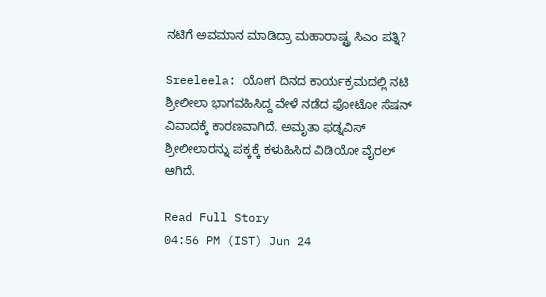ನಟಿಗೆ ಅವಮಾನ ಮಾಡಿದ್ರಾ ಮಹಾರಾಷ್ಟ್ರ ಸಿಎಂ ಪತ್ನಿ?

Sreeleela: ಯೋಗ ದಿನದ ಕಾರ್ಯಕ್ರಮದಲ್ಲಿ ನಟಿ ಶ್ರೀಲೀಲಾ ಭಾಗವಹಿಸಿದ್ದ ವೇಳೆ ನಡೆದ ಫೋಟೋ ಸೆಷನ್ ವಿವಾದಕ್ಕೆ ಕಾರಣವಾಗಿದೆ. ಅಮೃತಾ ಫಡ್ನವಿಸ್ ಶ್ರೀಲೀಲಾರನ್ನು ಪಕ್ಕಕ್ಕೆ ಕಳುಹಿಸಿದ ವಿಡಿಯೋ ವೈರಲ್ ಆಗಿದೆ.

Read Full Story
04:56 PM (IST) Jun 24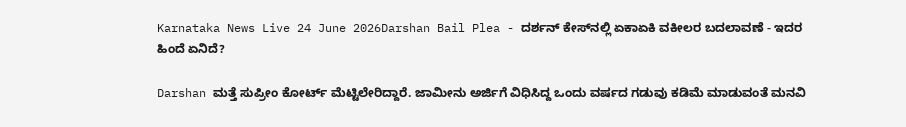Karnataka News Live 24 June 2026Darshan Bail Plea - ದರ್ಶನ್ ಕೇಸ್‌ನಲ್ಲಿ ಏಕಾಏಕಿ ವಕೀಲರ ಬದಲಾವಣೆ - ಇದರ ಹಿಂದೆ ಏನಿದೆ?

Darshan ಮತ್ತೆ ಸುಪ್ರೀಂ ಕೋರ್ಟ್ ಮೆಟ್ಟಿಲೇರಿದ್ದಾರೆ. ಜಾಮೀನು ಅರ್ಜಿಗೆ ವಿಧಿಸಿದ್ದ ಒಂದು ವರ್ಷದ ಗಡುವು ಕಡಿಮೆ ಮಾಡುವಂತೆ ಮನವಿ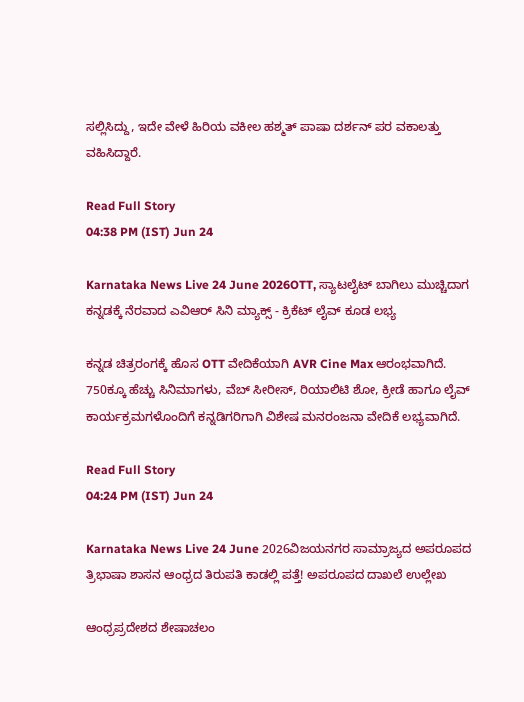ಸಲ್ಲಿಸಿದ್ದು, ಇದೇ ವೇಳೆ ಹಿರಿಯ ವಕೀಲ ಹಶ್ಮತ್ ಪಾಷಾ ದರ್ಶನ್ ಪರ ವಕಾಲತ್ತು ವಹಿಸಿದ್ದಾರೆ.

Read Full Story
04:38 PM (IST) Jun 24

Karnataka News Live 24 June 2026OTT, ಸ್ಯಾಟಲೈಟ್ ಬಾಗಿಲು ಮುಚ್ಚಿದಾಗ ಕನ್ನಡಕ್ಕೆ ನೆರವಾದ ಎವಿಆರ್‌ ಸಿನಿ ಮ್ಯಾಕ್ಸ್‌ - ಕ್ರಿಕೆಟ್ ಲೈವ್ ಕೂಡ ಲಭ್ಯ

ಕನ್ನಡ ಚಿತ್ರರಂಗಕ್ಕೆ ಹೊಸ OTT ವೇದಿಕೆಯಾಗಿ AVR Cine Max ಆರಂಭವಾಗಿದೆ. 750ಕ್ಕೂ ಹೆಚ್ಚು ಸಿನಿಮಾಗಳು, ವೆಬ್ ಸೀರೀಸ್, ರಿಯಾಲಿಟಿ ಶೋ, ಕ್ರೀಡೆ ಹಾಗೂ ಲೈವ್ ಕಾರ್ಯಕ್ರಮಗಳೊಂದಿಗೆ ಕನ್ನಡಿಗರಿಗಾಗಿ ವಿಶೇಷ ಮನರಂಜನಾ ವೇದಿಕೆ ಲಭ್ಯವಾಗಿದೆ.

Read Full Story
04:24 PM (IST) Jun 24

Karnataka News Live 24 June 2026ವಿಜಯನಗರ ಸಾಮ್ರಾಜ್ಯದ ಅಪರೂಪದ ತ್ರಿಭಾಷಾ ಶಾಸನ ಆಂಧ್ರದ ತಿರುಪತಿ ಕಾಡಲ್ಲಿ ಪತ್ತೆ! ಅಪರೂಪದ ದಾಖಲೆ ಉಲ್ಲೇಖ

ಆಂಧ್ರಪ್ರದೇಶದ ಶೇಷಾಚಲಂ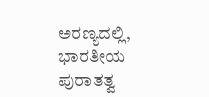ಅರಣ್ಯದಲ್ಲಿ, ಭಾರತೀಯ ಪುರಾತತ್ವ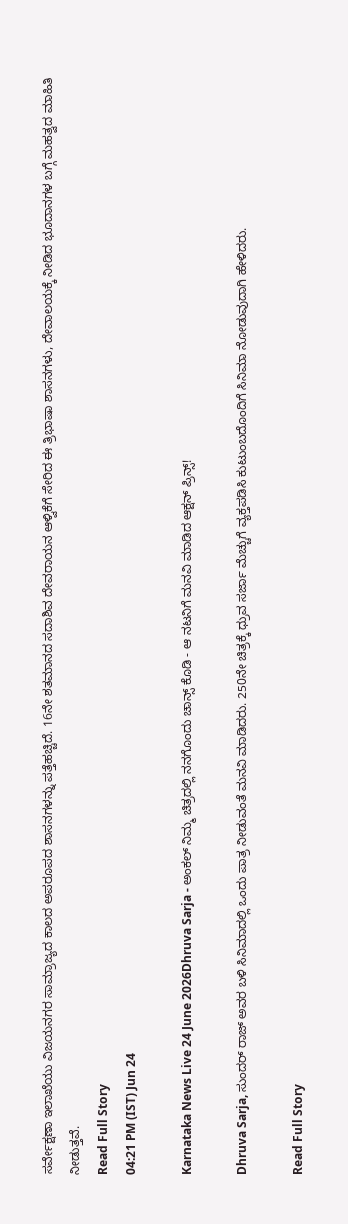ಸರ್ವೇಕ್ಷಣಾ ಇಲಾಖೆಯು ವಿಜಯನಗರ ಸಾಮ್ರಾಜ್ಯದ ಕಾಲದ ಅಪರೂಪದ ಶಾಸನಗಳನ್ನು ಪತ್ತೆಹಚ್ಚಿದೆ. 16ನೇ ಶತಮಾನದ ಸದಾಶಿವ ದೇವರಾಯನ ಆಳ್ವಿಕೆಗೆ ಸೇರಿದ ಈ ತ್ರಿಭಾಷಾ ಶಾಸನಗಳು, ದೇವಾಲಯಕ್ಕೆ ನೀಡಿದ ಭೂದಾನಗಳ ಬಗ್ಗೆ ಮಹತ್ವದ ಮಾಹಿತಿ ನೀಡುತ್ತವೆ.
Read Full Story
04:21 PM (IST) Jun 24

Karnataka News Live 24 June 2026Dhruva Sarja - ಅಂಕಲ್‌ ನಿಮ್ಮ ಚಿತ್ರದಲ್ಲಿ ನನಗೊಂದು ಚಾನ್ಸ್‌ ಕೊಡಿ - ಆ ನಟನಿಗೆ ಮನವಿ ಮಾಡಿದ ಆಕ್ಷನ್ ಪ್ರಿನ್ಸ್!

Dhruva Sarja, ಸುಂದರ್ ರಾಜ್ ಅವರ ಬಳಿ ಸಿನಿಮಾದಲ್ಲಿ ಒಂದು ಪಾತ್ರ ನೀಡುವಂತೆ ಮನವಿ ಮಾಡಿದರು. 250ನೇ ಚಿತ್ರಕ್ಕೆ ಧ್ರುವ ಸರ್ಜಾ ಮೆಚ್ಚುಗೆ ವ್ಯಕ್ತಪಡಿಸಿ ಕುಟುಂಬದೊಂದಿಗೆ ಸಿನಿಮಾ ನೋಡುವುದಾಗಿ ಹೇಳಿದರು.

Read Full Story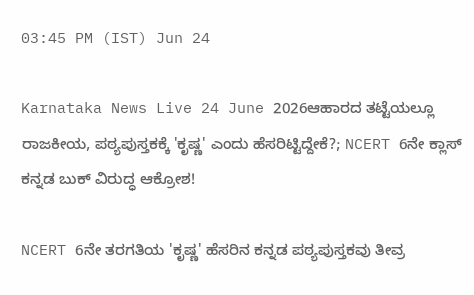03:45 PM (IST) Jun 24

Karnataka News Live 24 June 2026ಆಹಾರದ ತಟ್ಟೆಯಲ್ಲೂ ರಾಜಕೀಯ, ಪಠ್ಯಪುಸ್ತಕಕ್ಕೆ 'ಕೃಷ್ಣ' ಎಂದು ಹೆಸರಿಟ್ಟಿದ್ದೇಕೆ?; NCERT 6ನೇ ಕ್ಲಾಸ್‌ ಕನ್ನಡ ಬುಕ್‌ ವಿರುದ್ಧ ಆಕ್ರೋಶ!

NCERT 6ನೇ ತರಗತಿಯ 'ಕೃಷ್ಣ' ಹೆಸರಿನ ಕನ್ನಡ ಪಠ್ಯಪುಸ್ತಕವು ತೀವ್ರ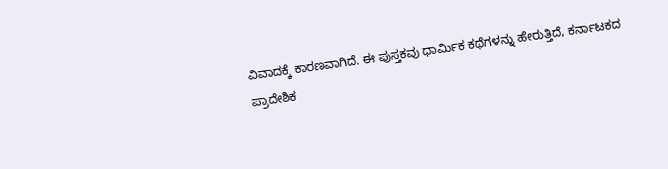ವಿವಾದಕ್ಕೆ ಕಾರಣವಾಗಿದೆ. ಈ ಪುಸ್ತಕವು ಧಾರ್ಮಿಕ ಕಥೆಗಳನ್ನು ಹೇರುತ್ತಿದೆ, ಕರ್ನಾಟಕದ ಪ್ರಾದೇಶಿಕ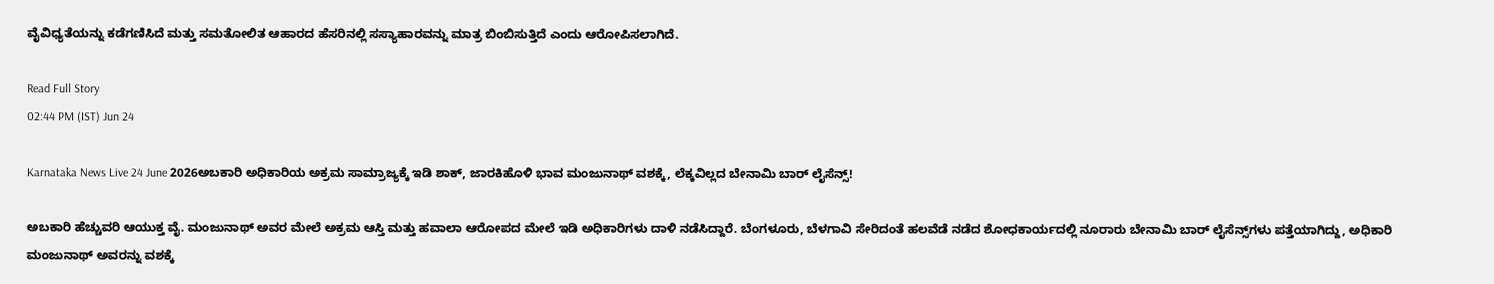ವೈವಿಧ್ಯತೆಯನ್ನು ಕಡೆಗಣಿಸಿದೆ ಮತ್ತು ಸಮತೋಲಿತ ಆಹಾರದ ಹೆಸರಿನಲ್ಲಿ ಸಸ್ಯಾಹಾರವನ್ನು ಮಾತ್ರ ಬಿಂಬಿಸುತ್ತಿದೆ ಎಂದು ಆರೋಪಿಸಲಾಗಿದೆ.

Read Full Story
02:44 PM (IST) Jun 24

Karnataka News Live 24 June 2026ಅಬಕಾರಿ ಅಧಿಕಾರಿಯ ಅಕ್ರಮ ಸಾಮ್ರಾಜ್ಯಕ್ಕೆ ಇಡಿ ಶಾಕ್, ಜಾರಕಿಹೊಳಿ ಭಾವ ಮಂಜುನಾಥ್ ವಶಕ್ಕೆ, ಲೆಕ್ಕವಿಲ್ಲದ ಬೇನಾಮಿ ಬಾರ್ ಲೈಸೆನ್ಸ್!

ಅಬಕಾರಿ ಹೆಚ್ಚುವರಿ ಆಯುಕ್ತ ವೈ. ಮಂಜುನಾಥ್ ಅವರ ಮೇಲೆ ಅಕ್ರಮ ಆಸ್ತಿ ಮತ್ತು ಹವಾಲಾ ಆರೋಪದ ಮೇಲೆ ಇಡಿ ಅಧಿಕಾರಿಗಳು ದಾಳಿ ನಡೆಸಿದ್ದಾರೆ. ಬೆಂಗಳೂರು, ಬೆಳಗಾವಿ ಸೇರಿದಂತೆ ಹಲವೆಡೆ ನಡೆದ ಶೋಧಕಾರ್ಯದಲ್ಲಿ ನೂರಾರು ಬೇನಾಮಿ ಬಾರ್ ಲೈಸೆನ್ಸ್‌ಗಳು ಪತ್ತೆಯಾಗಿದ್ದು, ಅಧಿಕಾರಿ ಮಂಜುನಾಥ್ ಅವರನ್ನು ವಶಕ್ಕೆ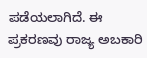ಪಡೆಯಲಾಗಿದೆ. ಈ ಪ್ರಕರಣವು ರಾಜ್ಯ ಅಬಕಾರಿ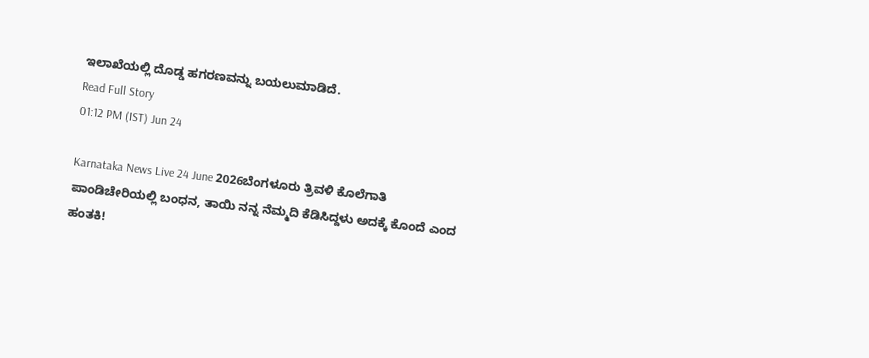ಇಲಾಖೆಯಲ್ಲಿ ದೊಡ್ಡ ಹಗರಣವನ್ನು ಬಯಲುಮಾಡಿದೆ.
Read Full Story
01:12 PM (IST) Jun 24

Karnataka News Live 24 June 2026ಬೆಂಗಳೂರು ತ್ರಿವಳಿ ಕೊಲೆಗಾತಿ ಪಾಂಡಿಚೇರಿಯಲ್ಲಿ ಬಂಧನ, ತಾಯಿ ನನ್ನ ನೆಮ್ಮದಿ ಕೆಡಿಸಿದ್ದಳು ಅದಕ್ಕೆ ಕೊಂದೆ ಎಂದ ಹಂತಕಿ!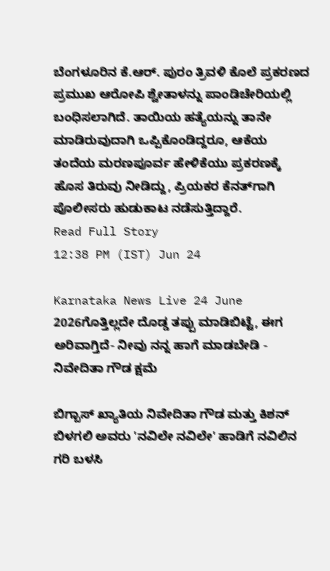ಬೆಂಗಳೂರಿನ ಕೆ.ಆರ್. ಪುರಂ ತ್ರಿವಳಿ ಕೊಲೆ ಪ್ರಕರಣದ ಪ್ರಮುಖ ಆರೋಪಿ ಶ್ವೇತಾಳನ್ನು ಪಾಂಡಿಚೇರಿಯಲ್ಲಿ ಬಂಧಿಸಲಾಗಿದೆ. ತಾಯಿಯ ಹತ್ಯೆಯನ್ನು ತಾನೇ ಮಾಡಿರುವುದಾಗಿ ಒಪ್ಪಿಕೊಂಡಿದ್ದರೂ, ಆಕೆಯ ತಂದೆಯ ಮರಣಪೂರ್ವ ಹೇಳಿಕೆಯು ಪ್ರಕರಣಕ್ಕೆ ಹೊಸ ತಿರುವು ನೀಡಿದ್ದು, ಪ್ರಿಯಕರ ಕೆನತ್‌ಗಾಗಿ ಪೊಲೀಸರು ಹುಡುಕಾಟ ನಡೆಸುತ್ತಿದ್ದಾರೆ.
Read Full Story
12:38 PM (IST) Jun 24

Karnataka News Live 24 June 2026ಗೊತ್ತಿಲ್ಲದೇ ದೊಡ್ಡ ತಪ್ಪು ಮಾಡಿಬಿಟ್ಟೆ, ಈಗ ಅರಿವಾಗ್ತಿದೆ- ನೀವು ನನ್ನ ಹಾಗೆ ಮಾಡಬೇಡಿ - ನಿವೇದಿತಾ ಗೌಡ ಕ್ಷಮೆ

ಬಿಗ್ಬಾಸ್ ಖ್ಯಾತಿಯ ನಿವೇದಿತಾ ಗೌಡ ಮತ್ತು ಕಿಶನ್ ಬಿಳಗಲಿ ಅವರು 'ನವಿಲೇ ನವಿಲೇ' ಹಾಡಿಗೆ ನವಿಲಿನ ಗರಿ ಬಳಸಿ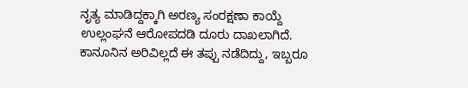ನೃತ್ಯ ಮಾಡಿದ್ದಕ್ಕಾಗಿ ಅರಣ್ಯ ಸಂರಕ್ಷಣಾ ಕಾಯ್ದೆ ಉಲ್ಲಂಘನೆ ಆರೋಪದಡಿ ದೂರು ದಾಖಲಾಗಿದೆ. ಕಾನೂನಿನ ಅರಿವಿಲ್ಲದೆ ಈ ತಪ್ಪು ನಡೆದಿದ್ದು, ಇಬ್ಬರೂ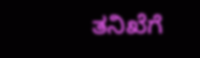ತನಿಖೆಗೆ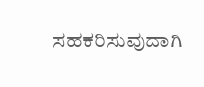ಸಹಕರಿಸುವುದಾಗಿ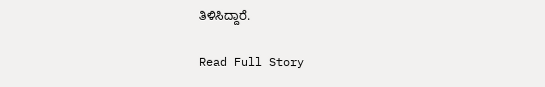ತಿಳಿಸಿದ್ದಾರೆ.

Read Full Story